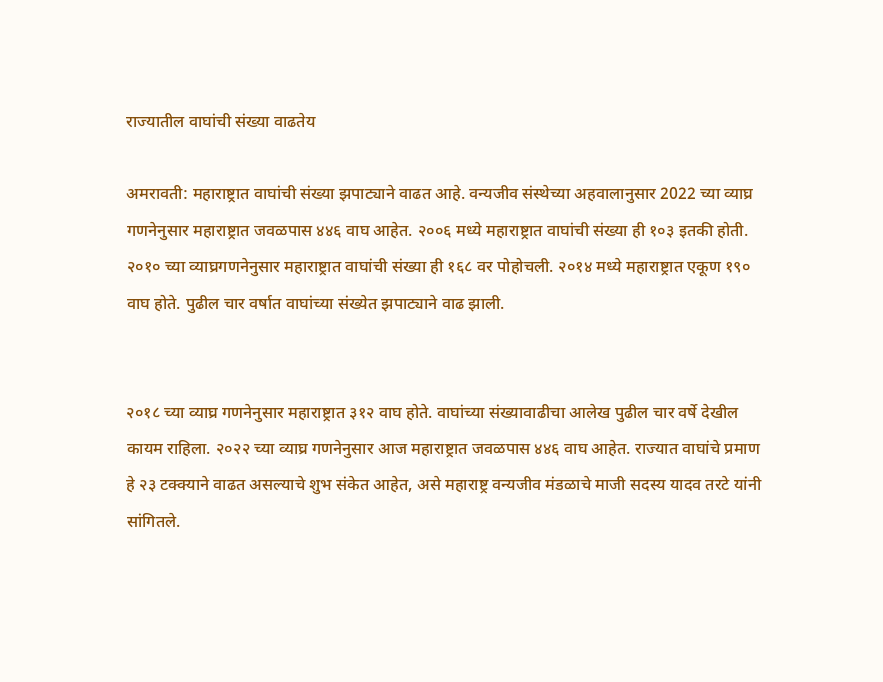राज्यातील वाघांची संख्या वाढतेय

अमरावती: महाराष्ट्रात वाघांची संख्या झपाट्याने वाढत आहे. वन्यजीव संस्थेच्या अहवालानुसार 2022 च्या व्याघ्र गणनेनुसार महाराष्ट्रात जवळपास ४४६ वाघ आहेत. २००६ मध्ये महाराष्ट्रात वाघांची संख्या ही १०३ इतकी होती. २०१० च्या व्याघ्रगणनेनुसार महाराष्ट्रात वाघांची संख्या ही १६८ वर पोहोचली. २०१४ मध्ये महाराष्ट्रात एकूण १९० वाघ होते. पुढील चार वर्षात वाघांच्या संख्येत झपाट्याने वाढ झाली.


२०१८ च्या व्याघ्र गणनेनुसार महाराष्ट्रात ३१२ वाघ होते. वाघांच्या संख्यावाढीचा आलेख पुढील चार वर्षे देखील कायम राहिला. २०२२ च्या व्याघ्र गणनेनुसार आज महाराष्ट्रात जवळपास ४४६ वाघ आहेत. राज्यात वाघांचे प्रमाण हे २३ टक्क्याने वाढत असल्याचे शुभ संकेत आहेत, असे महाराष्ट्र वन्यजीव मंडळाचे माजी सदस्य यादव तरटे यांनी सांगितले.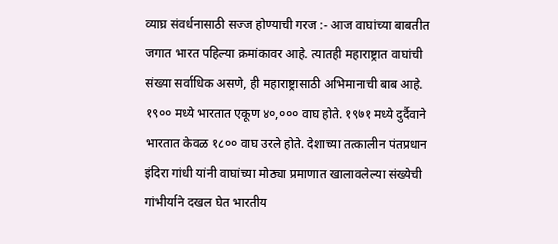व्याघ्र संवर्धनासाठी सज्ज होण्याची गरज :- आज वाघांच्या बाबतीत जगात भारत पहिल्या क्रमांकावर आहे. त्यातही महाराष्ट्रात वाघांची संख्या सर्वाधिक असणे, ही महाराष्ट्रासाठी अभिमानाची बाब आहे. १९०० मध्ये भारतात एकूण ४०,००० वाघ होते. १९७१ मध्ये दुर्दैवाने भारतात केवळ १८०० वाघ उरले होते. देशाच्या तत्कालीन पंतप्रधान इंदिरा गांधी यांनी वाघांच्या मोठ्या प्रमाणात खालावलेल्या संख्येची गांभीर्याने दखल घेत भारतीय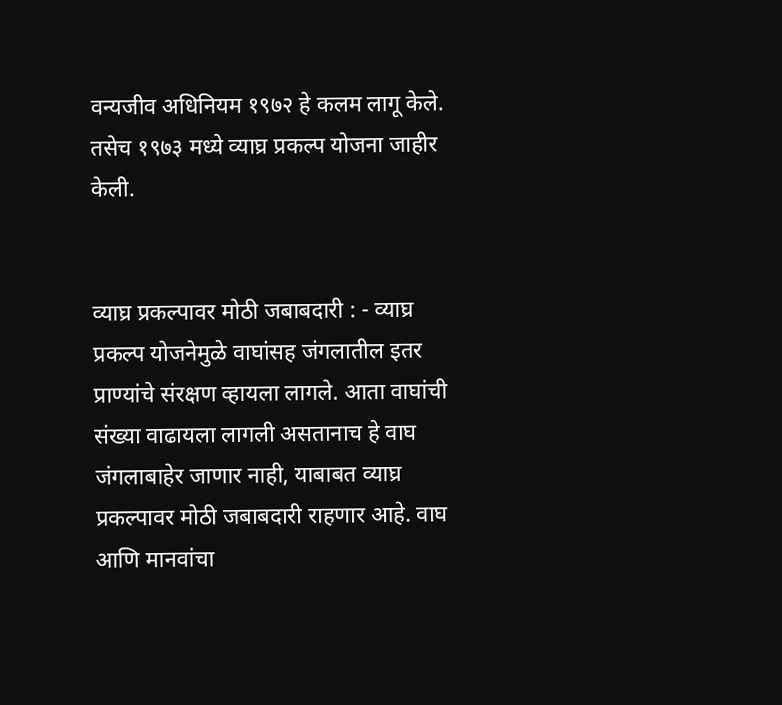वन्यजीव अधिनियम १९७२ हे कलम लागू केले. तसेच १९७३ मध्ये व्याघ्र प्रकल्प योजना जाहीर केली.


व्याघ्र प्रकल्पावर मोठी जबाबदारी : - व्याघ्र प्रकल्प योजनेमुळे वाघांसह जंगलातील इतर प्राण्यांचे संरक्षण व्हायला लागले. आता वाघांची संख्या वाढायला लागली असतानाच हे वाघ जंगलाबाहेर जाणार नाही, याबाबत व्याघ्र प्रकल्पावर मोठी जबाबदारी राहणार आहे. वाघ आणि मानवांचा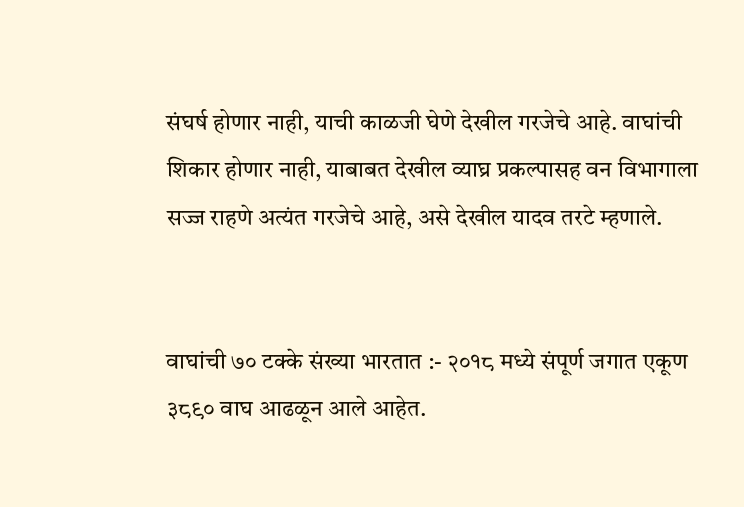संघर्ष होणार नाही, याची काळजी घेणे देखील गरजेचे आहे. वाघांची शिकार होणार नाही, याबाबत देखील व्याघ्र प्रकल्पासह वन विभागाला सज्ज राहणे अत्यंत गरजेचे आहे, असे देखील यादव तरटे म्हणाले.


वाघांची ७० टक्के संख्या भारतात :- २०१८ मध्ये संपूर्ण जगात एकूण ३८९० वाघ आढळून आले आहेत.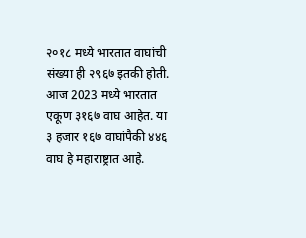२०१८ मध्ये भारतात वाघांची संख्या ही २९६७ इतकी होती. आज 2023 मध्ये भारतात एकूण ३१६७ वाघ आहेत. या ३ हजार १६७ वाघांपैकी ४४६ वाघ हे महाराष्ट्रात आहे.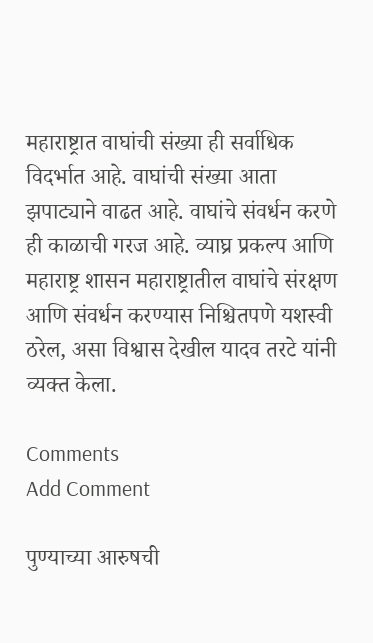महाराष्ट्रात वाघांची संख्या ही सर्वाधिक विदर्भात आहे. वाघांची संख्या आता झपाट्याने वाढत आहे. वाघांचे संवर्धन करणे ही काळाची गरज आहे. व्याघ्र प्रकल्प आणि महाराष्ट्र शासन महाराष्ट्रातील वाघांचे संरक्षण आणि संवर्धन करण्यास निश्चितपणे यशस्वी ठरेल, असा विश्वास देखील यादव तरटे यांनी व्यक्त केला.

Comments
Add Comment

पुण्याच्या आरुषची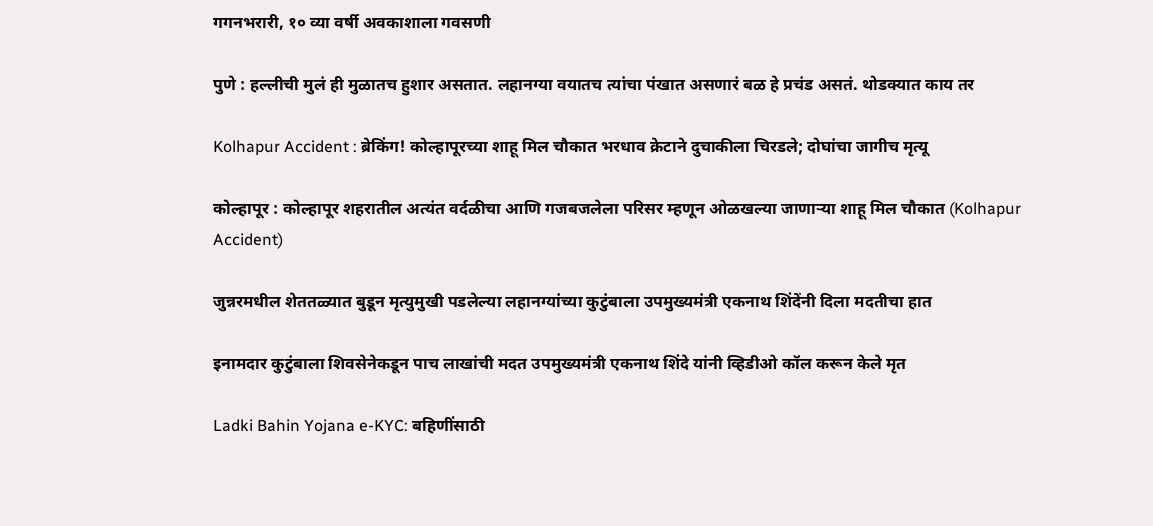गगनभरारी, १० व्या वर्षी अवकाशाला गवसणी

पुणे : हल्लीची मुलं ही मुळातच हुशार असतात. लहानग्या वयातच त्यांचा पंखात असणारं बळ हे प्रचंड असतं. थोडक्यात काय तर

Kolhapur Accident : ब्रेकिंग! कोल्हापूरच्या शाहू मिल चौकात भरधाव क्रेटाने दुचाकीला चिरडले; दोघांचा जागीच मृत्यू

कोल्हापूर : कोल्हापूर शहरातील अत्यंत वर्दळीचा आणि गजबजलेला परिसर म्हणून ओळखल्या जाणाऱ्या शाहू मिल चौकात (Kolhapur Accident)

जुन्नरमधील शेततळ्यात बुडून मृत्युमुखी पडलेल्या लहानग्यांच्या कुटुंबाला उपमुख्यमंत्री एकनाथ शिंदेंनी दिला मदतीचा हात

इनामदार कुटुंबाला शिवसेनेकडून पाच लाखांची मदत उपमुख्यमंत्री एकनाथ शिंदे यांनी व्हिडीओ कॉल करून केले मृत

Ladki Bahin Yojana e-KYC: बहिणींसाठी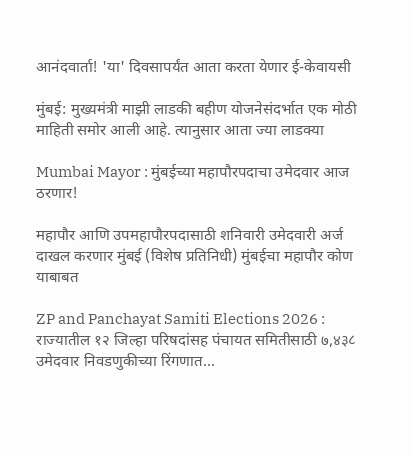आनंदवार्ता! 'या' दिवसापर्यंत आता करता येणार ई-केवायसी

मुंबई: मुख्यमंत्री माझी लाडकी बहीण योजनेसंदर्भात एक मोठी माहिती समोर आली आहे. त्यानुसार आता ज्या लाडक्या

Mumbai Mayor : मुंबईच्या महापौरपदाचा उमेदवार आज ठरणार!

महापौर आणि उपमहापौरपदासाठी शनिवारी उमेदवारी अर्ज दाखल करणार मुंबई (विशेष प्रतिनिधी) मुंबईचा महापौर कोण याबाबत

ZP and Panchayat Samiti Elections 2026 : राज्यातील १२ जिल्हा परिषदांसह पंचायत समितीसाठी ७,४३८ उमेदवार निवडणुकीच्या रिंगणात…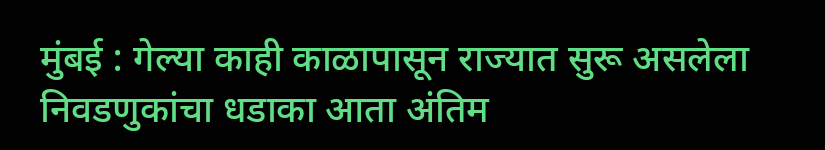मुंबई : गेल्या काही काळापासून राज्यात सुरू असलेला निवडणुकांचा धडाका आता अंतिम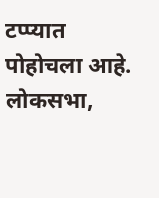टप्प्यात पोहोचला आहे. लोकसभा,